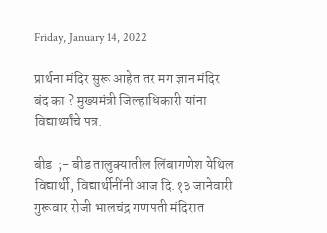Friday, January 14, 2022

प्रार्थना मंदिर सुरू आहेत तर मग ज्ञान मंदिर बंद का ? मुख्यमंत्री जिल्हाधिकारी यांना विद्यार्थ्यांचे पत्र.

बीड  ;- बीड तालुक्यातील लिंबागणेश येथिल विद्यार्थी, विद्यार्थीनींनी आज दि.१३ जानेवारी गुरूवार रोजी भालचंद्र गणपती मंदिरात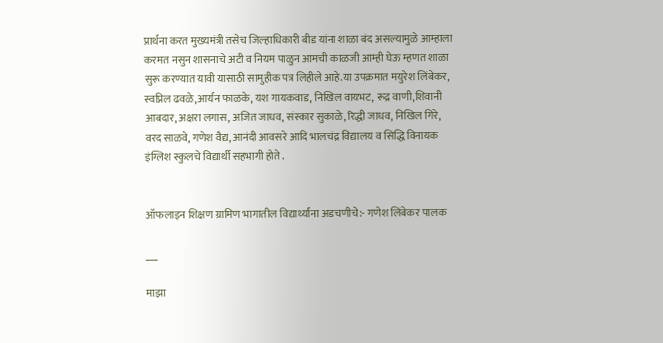प्रार्थना करत मुख्यमंत्री तसेच जिल्हाधिकारी बीड यांना शाळा बंद असल्यामुळे आम्हाला करमत नसुन शासनाचे अटी व नियम पाळुन आमची काळजी आम्ही घेऊ म्हणत शाळा सुरू करण्यात यावी यासाठी सामुहीक पत्र लिहीले आहे.या उपक्रमात मयुरेश लिंबेकर, स्वप्निल ढवळे,आर्यन फाळके, यश गायकवाड, निखिल वायभट, रूद्र वाणी,शिवानी आबदार, अक्षरा लगास, अजित जाधव, संस्कार सुकाळे, रिद्धी जाधव, निखिल गिरे, वरद साळवे, गणेश वैद्य, आनंदी आवसरे आदि भालचंद्र विद्यालय व सिद्धि विनायक इंग्लिश स्कुलचे विद्यार्थी सहभागी होते .


ऑफलाइन शिक्षण ग्रामिण भागातील विद्यार्थ्यांना अडचणीचे:- गणेश लिंबेकर पालक

___

माझा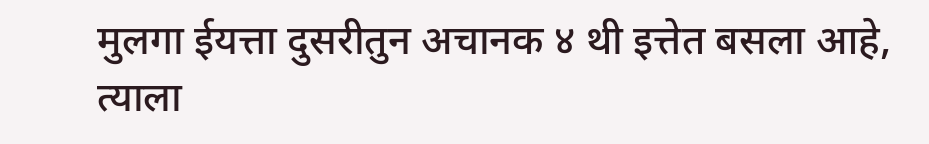मुलगा ईयत्ता दुसरीतुन अचानक ४ थी इत्तेत बसला आहे, त्याला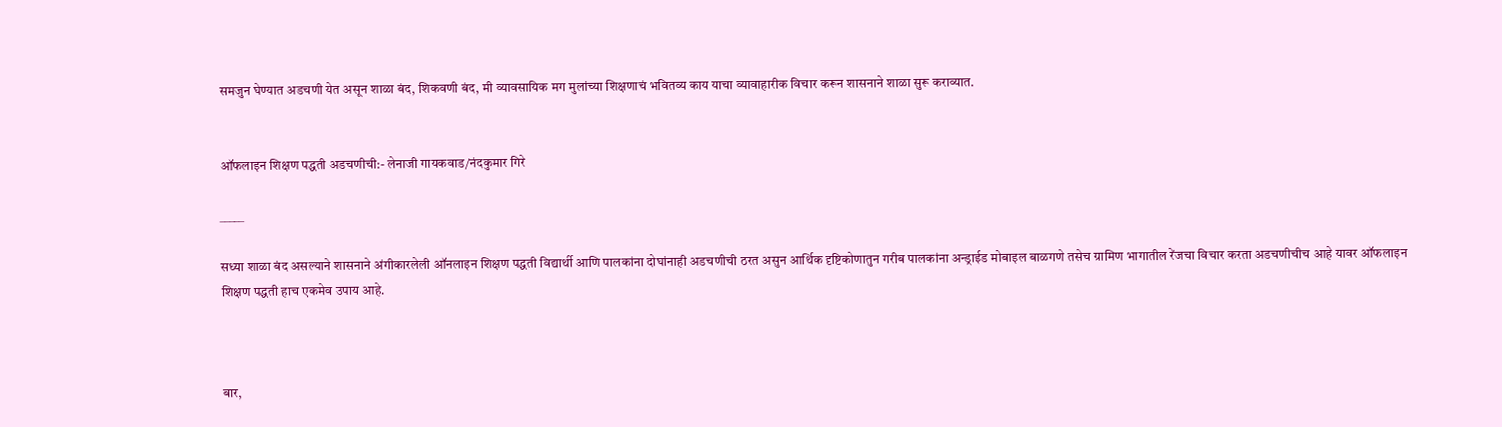समजुन घेण्यात अडचणी येत असून शाळा बंद, शिकवणी बंद, मी व्यावसायिक मग मुलांच्या शिक्षणाचं भवितव्य काय याचा व्यावाहारीक विचार करून शासनाने शाळा सुरू कराव्यात.


ऑफलाइन शिक्षण पद्धती अडचणीची:- लेनाजी गायकवाड/नंदकुमार गिरे

_____

सध्या शाळा बंद असल्याने शासनाने अंगीकारलेली ऑनलाइन शिक्षण पद्धती विद्यार्थी आणि पालकांना दोघांनाही अडचणीची ठरत असुन आर्थिक दृष्टिकोणातुन गरीब पालकांना अन्ड्राईड मोबाइल बाळगणे तसेच ग्रामिण भागातील रेंजचा विचार करता अडचणीचीच आहे यावर ऑफलाइन शिक्षण पद्धती हाच एकमेव उपाय आहे.



बार,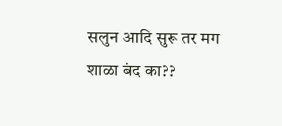सलुन आदि सुरू तर मग शाळा बंद का??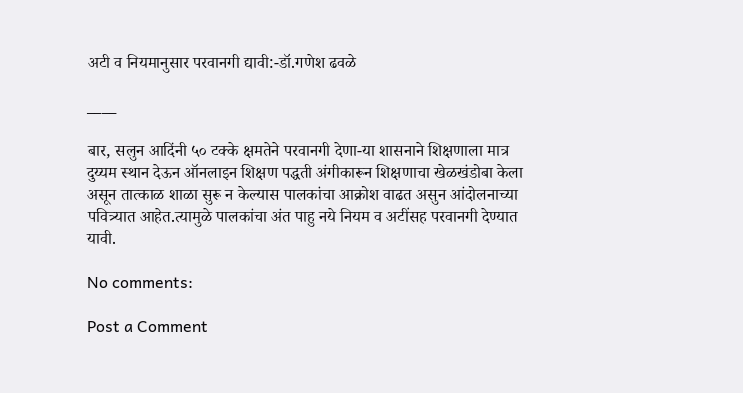अटी व नियमानुसार परवानगी द्यावी:-डॉ.गणेश ढवळे

____

बार, सलुन आदिंनी ५० टक्के क्षमतेने परवानगी देणा-या शासनाने शिक्षणाला मात्र दुय्यम स्थान देऊन ऑनलाइन शिक्षण पद्धती अंगीकारून शिक्षणाचा खेळखंडोबा केला असून तात्काळ शाळा सुरू न केल्यास पालकांचा आक्रोश वाढत असुन आंदोलनाच्या पवित्र्यात आहेत.त्यामुळे पालकांचा अंत पाहु नये नियम व अटींसह परवानगी देण्यात यावी.

No comments:

Post a Comment